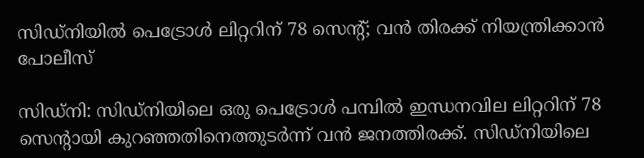സിഡ്‌നിയിൽ പെട്രോൾ ലിറ്ററിന് 78 സെന്റ്; വൻ തിരക്ക് നിയന്ത്രിക്കാൻ പോലീസ്

സിഡ്‌നി: സിഡ്‌നിയിലെ ഒരു പെട്രോൾ പമ്പിൽ ഇന്ധനവില ലിറ്ററിന് 78 സെന്റായി കുറഞ്ഞതിനെത്തുടർന്ന് വൻ ജനത്തിരക്ക്. സിഡ്‌നിയിലെ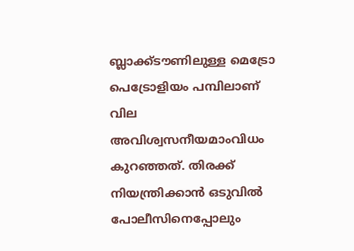ബ്ലാക്ക്‌ടൗണിലുള്ള മെട്രോ പെട്രോളിയം പമ്പിലാണ് വില അവിശ്വസനീയമാംവിധം കുറഞ്ഞത്. തിരക്ക് നിയന്ത്രിക്കാൻ ഒടുവിൽ പോലീസിനെപ്പോലും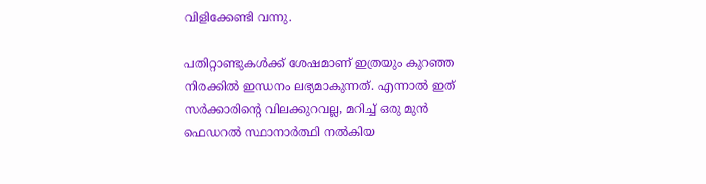വിളിക്കേണ്ടി വന്നു.

പതിറ്റാണ്ടുകൾക്ക് ശേഷമാണ് ഇത്രയും കുറഞ്ഞ നിരക്കിൽ ഇന്ധനം ലഭ്യമാകുന്നത്. എന്നാൽ ഇത് സർക്കാരിന്റെ വിലക്കുറവല്ല, മറിച്ച് ഒരു മുൻ ഫെഡറൽ സ്ഥാനാർത്ഥി നൽകിയ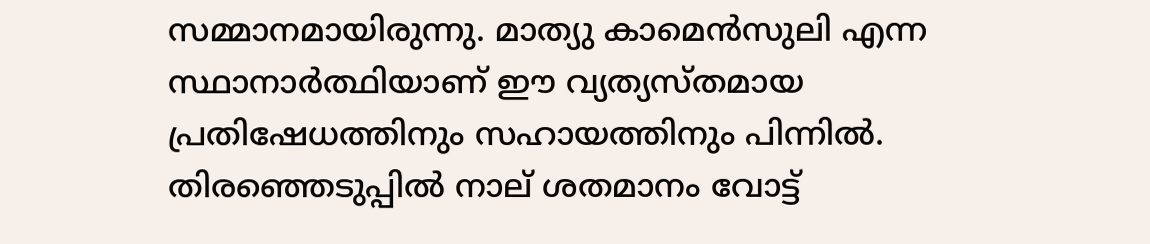സമ്മാനമായിരുന്നു. മാത്യു കാമെൻസുലി എന്ന സ്ഥാനാർത്ഥിയാണ് ഈ വ്യത്യസ്തമായ പ്രതിഷേധത്തിനും സഹായത്തിനും പിന്നിൽ. തിരഞ്ഞെടുപ്പിൽ നാല് ശതമാനം വോട്ട്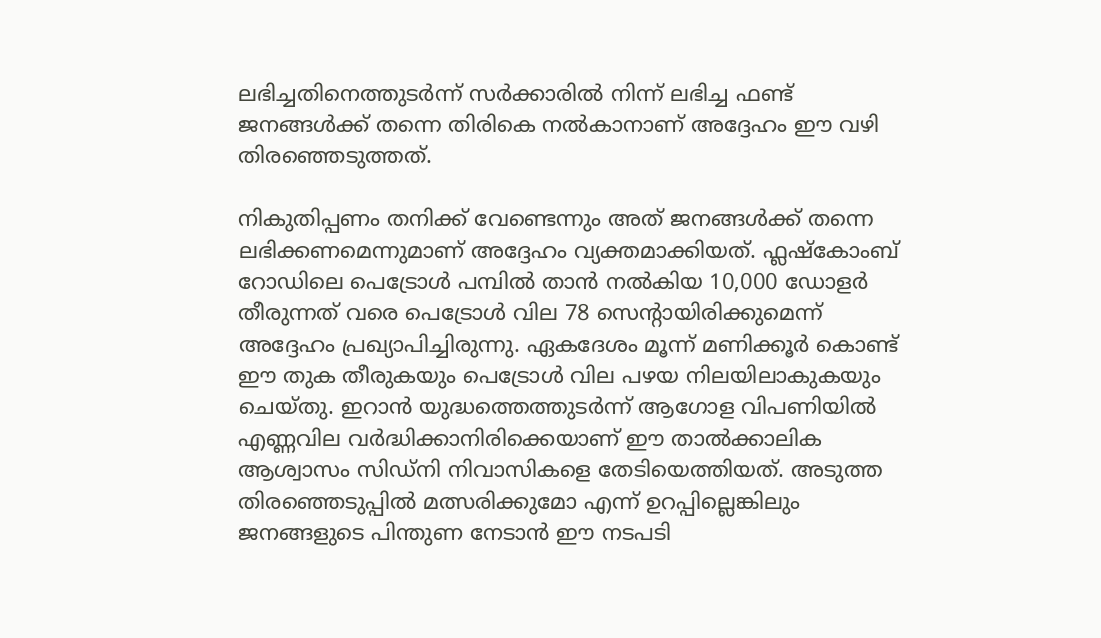ലഭിച്ചതിനെത്തുടർന്ന് സർക്കാരിൽ നിന്ന് ലഭിച്ച ഫണ്ട് ജനങ്ങൾക്ക് തന്നെ തിരികെ നൽകാനാണ് അദ്ദേഹം ഈ വഴി തിരഞ്ഞെടുത്തത്.

നികുതിപ്പണം തനിക്ക് വേണ്ടെന്നും അത് ജനങ്ങൾക്ക് തന്നെ ലഭിക്കണമെന്നുമാണ് അദ്ദേഹം വ്യക്തമാക്കിയത്. ഫ്ലഷ്കോംബ് റോഡിലെ പെട്രോൾ പമ്പിൽ താൻ നൽകിയ 10,000 ഡോളർ തീരുന്നത് വരെ പെട്രോൾ വില 78 സെന്റായിരിക്കുമെന്ന് അദ്ദേഹം പ്രഖ്യാപിച്ചിരുന്നു. ഏകദേശം മൂന്ന് മണിക്കൂർ കൊണ്ട് ഈ തുക തീരുകയും പെട്രോൾ വില പഴയ നിലയിലാകുകയും ചെയ്തു. ഇറാൻ യുദ്ധത്തെത്തുടർന്ന് ആഗോള വിപണിയിൽ എണ്ണവില വർദ്ധിക്കാനിരിക്കെയാണ് ഈ താൽക്കാലിക ആശ്വാസം സിഡ്‌നി നിവാസികളെ തേടിയെത്തിയത്. അടുത്ത തിരഞ്ഞെടുപ്പിൽ മത്സരിക്കുമോ എന്ന് ഉറപ്പില്ലെങ്കിലും ജനങ്ങളുടെ പിന്തുണ നേടാൻ ഈ നടപടി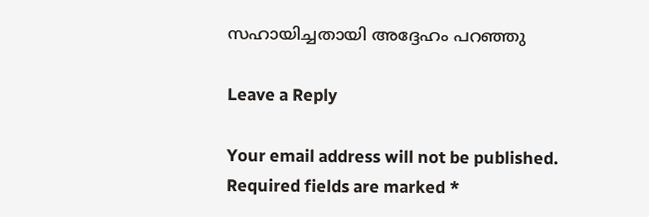സഹായിച്ചതായി അദ്ദേഹം പറഞ്ഞു

Leave a Reply

Your email address will not be published. Required fields are marked *